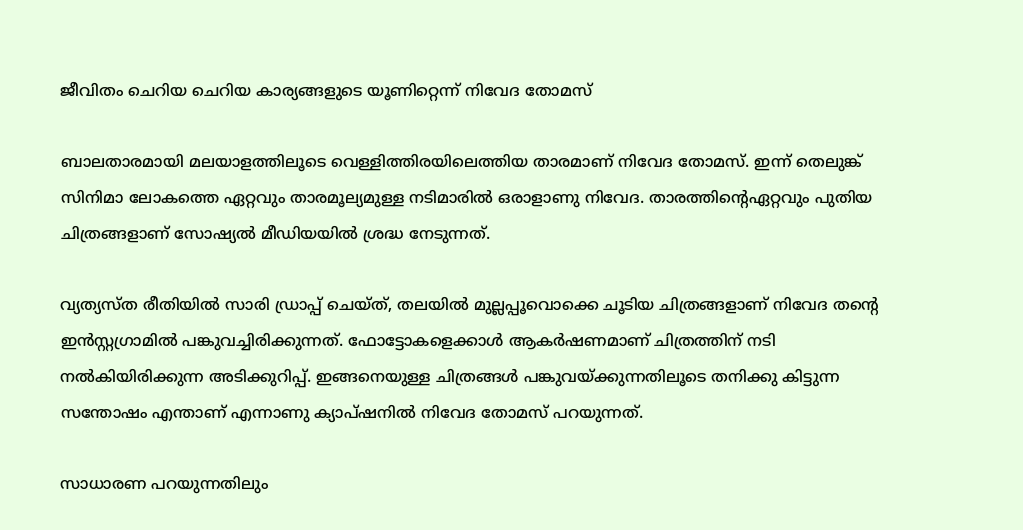ജീവിതം ചെറിയ ചെറിയ കാര്യങ്ങളുടെ യൂണിറ്റെന്ന് നിവേദ തോമസ്

ബാലതാരമായി മലയാളത്തിലൂടെ വെള്ളിത്തിരയിലെത്തിയ താരമാണ് നിവേദ തോമസ്. ഇന്ന് തെലുങ്ക് സിനിമാ ലോകത്തെ ഏറ്റവും താരമൂല്യമുള്ള നടിമാരില്‍ ഒരാളാണു നിവേദ. താരത്തിന്‍റെഏറ്റവും പുതിയ ചിത്രങ്ങളാണ് സോഷ്യല്‍ മീഡിയയില്‍ ശ്രദ്ധ നേടുന്നത്.

വ്യത്യസ്ത രീതിയില്‍ സാരി ഡ്രാപ്പ് ചെയ്ത്, തലയില്‍ മുല്ലപ്പൂവൊക്കെ ചൂടിയ ചിത്രങ്ങളാണ് നിവേദ തന്‍റെ ഇന്‍സ്റ്റഗ്രാമില്‍ പങ്കുവച്ചിരിക്കുന്നത്. ഫോട്ടോകളെക്കാള്‍ ആകര്‍ഷണമാണ് ചിത്രത്തിന് നടി നല്‍കിയിരിക്കുന്ന അടിക്കുറിപ്പ്. ഇങ്ങനെയുള്ള ചിത്രങ്ങള്‍ പങ്കുവയ്ക്കുന്നതിലൂടെ തനിക്കു കിട്ടുന്ന സന്തോഷം എന്താണ് എന്നാണു ക്യാപ്ഷനില്‍ നിവേദ തോമസ് പറയുന്നത്.

സാധാരണ പറയുന്നതിലും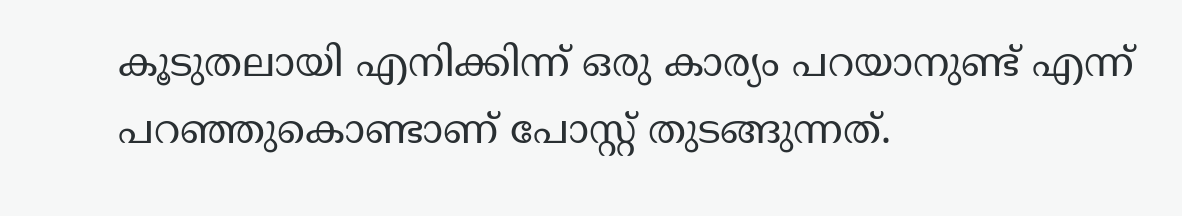കൂടുതലായി എനിക്കിന്ന് ഒരു കാര്യം പറയാനുണ്ട് എന്ന് പറഞ്ഞുകൊണ്ടാണ് പോസ്റ്റ് തുടങ്ങുന്നത്.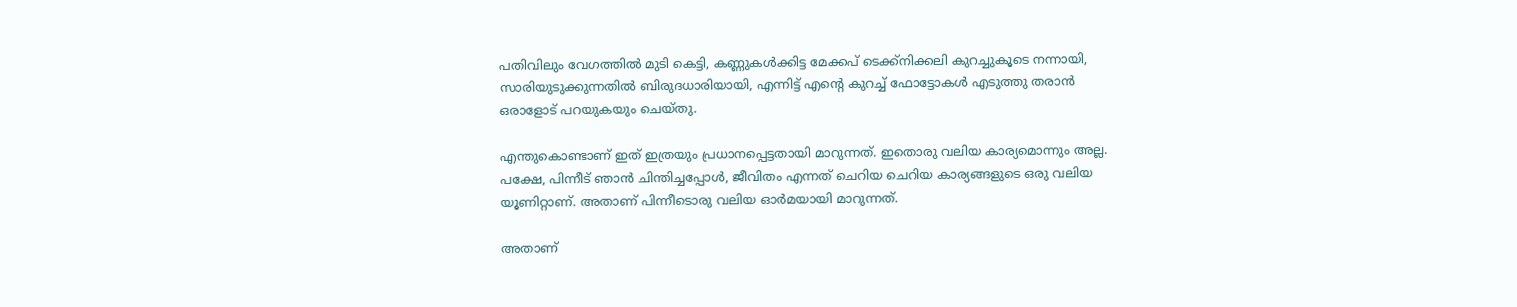പതിവിലും വേഗത്തില്‍ മുടി കെട്ടി, കണ്ണുകള്‍ക്കിട്ട മേക്കപ് ടെക്ക്‌നിക്കലി കുറച്ചുകൂടെ നന്നായി, സാരിയുടുക്കുന്നതില്‍ ബിരുദധാരിയായി, എന്നിട്ട് എന്‍റെ കുറച്ച് ഫോട്ടോകള്‍ എടുത്തു തരാന്‍ ഒരാളോട് പറയുകയും ചെയ്തു.

എന്തുകൊണ്ടാണ് ഇത് ഇത്രയും പ്രധാനപ്പെട്ടതായി മാറുന്നത്. ഇതൊരു വലിയ കാര്യമൊന്നും അല്ല. പക്ഷേ, പിന്നീട് ഞാന്‍ ചിന്തിച്ചപ്പോള്‍, ജീവിതം എന്നത് ചെറിയ ചെറിയ കാര്യങ്ങളുടെ ഒരു വലിയ യൂണിറ്റാണ്. അതാണ് പിന്നീടൊരു വലിയ ഓര്‍മയായി മാറുന്നത്.

അതാണ്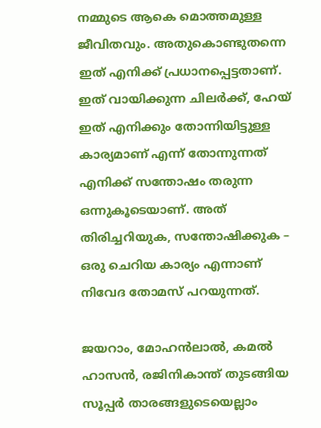നമ്മുടെ ആകെ മൊത്തമുള്ള ജീവിതവും. അതുകൊണ്ടുതന്നെ ഇത് എനിക്ക് പ്രധാനപ്പെട്ടതാണ്. ഇത് വായിക്കുന്ന ചിലര്‍ക്ക്, ഹേയ് ഇത് എനിക്കും തോന്നിയിട്ടുള്ള കാര്യമാണ് എന്ന് തോന്നുന്നത് എനിക്ക് സന്തോഷം തരുന്ന ഒന്നുകൂടെയാണ്. അത് തിരിച്ചറിയുക, സന്തോഷിക്കുക – ഒരു ചെറിയ കാര്യം എന്നാണ് നിവേദ തോമസ് പറയുന്നത്.

ജയറാം, മോഹന്‍ലാല്‍, കമല്‍ ഹാസന്‍, രജിനികാന്ത് തുടങ്ങിയ സൂപ്പര്‍ താരങ്ങളുടെയെല്ലാം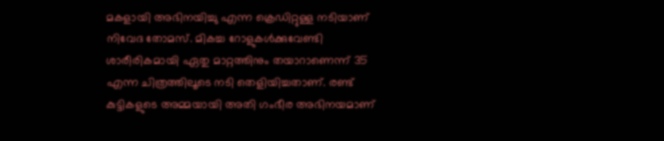മകളായി അഭിനയിച്ചു എന്ന ക്രെഡിറ്റുള്ള നടിയാണ് നിവേദ തോമസ്. മികച്ച റോളുകള്‍ക്കുവേണ്ടി ശാരീരികമായി ഏതു മാറ്റത്തിനും തയാറാണെന്ന് 35 എന്ന ചിത്രത്തിലൂടെ നടി തെളിയിച്ചതാണ്. രണ്ട് കുട്ടികളുടെ അമ്മയായി അതി ഗംഭീര അഭിനയമാണ്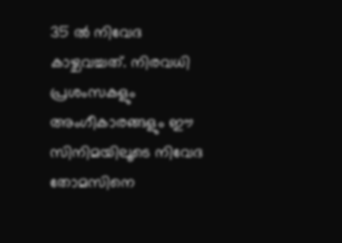35 ല്‍ നിവേദ കാഴ്ചവച്ചത്. നിരവധി പ്രശംസകളും അംഗീകാരങ്ങളും ഈ സിനിമയിലൂടെ നിവേദ തോമസിനെ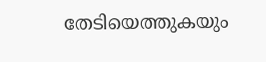തേടിയെത്തുകയും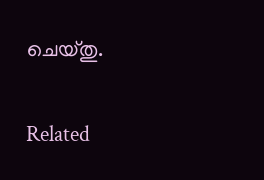ചെയ്തു.

Related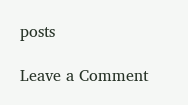posts

Leave a Comment